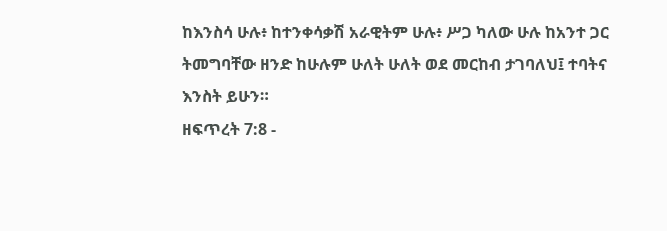ከእንስሳ ሁሉ፥ ከተንቀሳቃሽ አራዊትም ሁሉ፥ ሥጋ ካለው ሁሉ ከአንተ ጋር ትመግባቸው ዘንድ ከሁሉም ሁለት ሁለት ወደ መርከብ ታገባለህ፤ ተባትና እንስት ይሁን።
ዘፍጥረት 7:8 -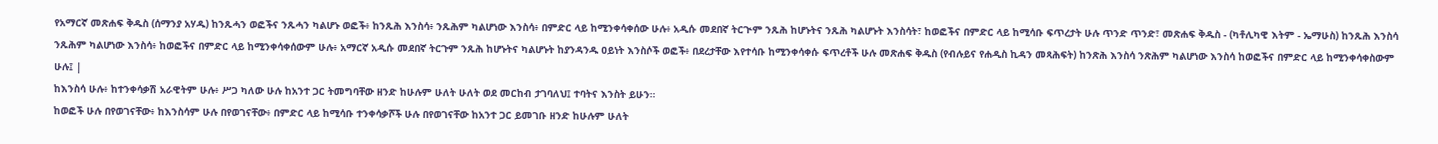የአማርኛ መጽሐፍ ቅዱስ (ሰማንያ አሃዱ) ከንጹሓን ወፎችና ንጹሓን ካልሆኑ ወፎች፥ ከንጹሕ እንስሳ፥ ንጹሕም ካልሆነው እንስሳ፥ በምድር ላይ ከሚንቀሳቀሰው ሁሉ፥ አዲሱ መደበኛ ትርጒም ንጹሕ ከሆኑትና ንጹሕ ካልሆኑት እንስሳት፣ ከወፎችና በምድር ላይ ከሚሳቡ ፍጥረታት ሁሉ ጥንድ ጥንድ፣ መጽሐፍ ቅዱስ - (ካቶሊካዊ እትም - ኤማሁስ) ከንጹሕ እንስሳ ንጹሕም ካልሆነው እንስሳ፥ ከወፎችና በምድር ላይ ከሚንቀሳቀሰውም ሁሉ፥ አማርኛ አዲሱ መደበኛ ትርጉም ንጹሕ ከሆኑትና ካልሆኑት ከያንዳንዱ ዐይነት እንስሶች ወፎች፥ በደረታቸው እየተሳቡ ከሚንቀሳቀሱ ፍጥረቶች ሁሉ መጽሐፍ ቅዱስ (የብሉይና የሐዲስ ኪዳን መጻሕፍት) ከንጽሕ እንስሳ ንጽሕም ካልሆነው እንስሳ ከወፎችና በምድር ላይ ከሚንቀሳቀስውም ሁሉ፤ |
ከእንስሳ ሁሉ፥ ከተንቀሳቃሽ አራዊትም ሁሉ፥ ሥጋ ካለው ሁሉ ከአንተ ጋር ትመግባቸው ዘንድ ከሁሉም ሁለት ሁለት ወደ መርከብ ታገባለህ፤ ተባትና እንስት ይሁን።
ከወፎች ሁሉ በየወገናቸው፥ ከእንስሳም ሁሉ በየወገናቸው፥ በምድር ላይ ከሚሳቡ ተንቀሳቃሾች ሁሉ በየወገናቸው ከአንተ ጋር ይመገቡ ዘንድ ከሁሉም ሁለት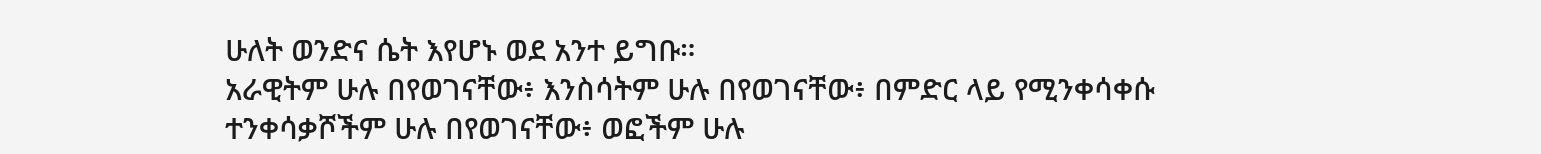ሁለት ወንድና ሴት እየሆኑ ወደ አንተ ይግቡ።
አራዊትም ሁሉ በየወገናቸው፥ እንስሳትም ሁሉ በየወገናቸው፥ በምድር ላይ የሚንቀሳቀሱ ተንቀሳቃሾችም ሁሉ በየወገናቸው፥ ወፎችም ሁሉ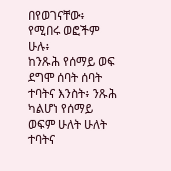በየወገናቸው፥ የሚበሩ ወፎችም ሁሉ፥
ከንጹሕ የሰማይ ወፍ ደግሞ ሰባት ሰባት ተባትና እንስት፥ ንጹሕ ካልሆነ የሰማይ ወፍም ሁለት ሁለት ተባትና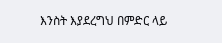እንስት እያደረግህ በምድር ላይ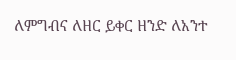ለምግብና ለዘር ይቀር ዘንድ ለአንተ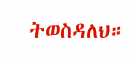ትወስዳለህ።